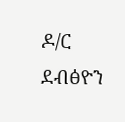ዶ/ር ደብፅዮን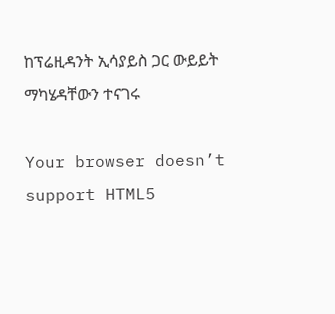ከፕሬዚዳንት ኢሳያይስ ጋር ውይይት ማካሄዳቸውን ተናገሩ

Your browser doesn’t support HTML5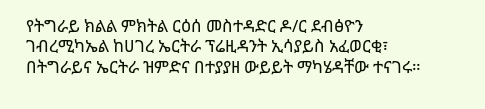የትግራይ ክልል ምክትል ርዕሰ መስተዳድር ዶ/ር ደብፅዮን ገብረሚካኤል ከሀገረ ኤርትራ ፕሬዚዳንት ኢሳያይስ አፈወርቂ፣ በትግራይና ኤርትራ ዝምድና በተያያዘ ውይይት ማካሄዳቸው ተናገሩ።